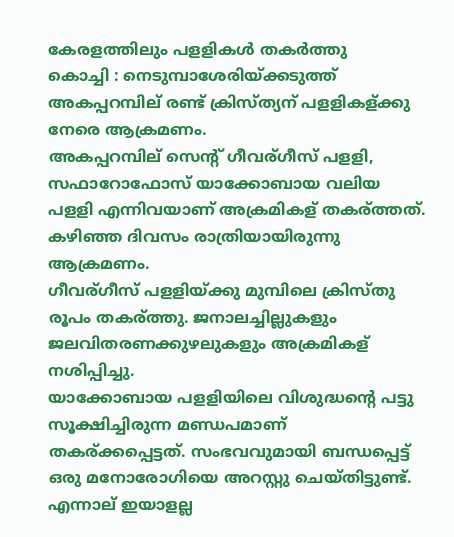കേരളത്തിലും പളളികള്‍ തകര്‍ത്തു
കൊച്ചി : നെടുമ്പാശേരിയ്ക്കടുത്ത് അകപ്പറമ്പില് രണ്ട് ക്രിസ്ത്യന് പളളികള്ക്കു നേരെ ആക്രമണം.
അകപ്പറമ്പില് സെന്റ് ഗീവര്ഗീസ് പളളി, സഫാറോഫോസ് യാക്കോബായ വലിയ പളളി എന്നിവയാണ് അക്രമികള് തകര്ത്തത്. കഴിഞ്ഞ ദിവസം രാത്രിയായിരുന്നു ആക്രമണം.
ഗീവര്ഗീസ് പളളിയ്ക്കു മുമ്പിലെ ക്രിസ്തു രൂപം തകര്ത്തു. ജനാലച്ചില്ലുകളും ജലവിതരണക്കുഴലുകളും അക്രമികള് നശിപ്പിച്ചു.
യാക്കോബായ പളളിയിലെ വിശുദ്ധന്റെ പട്ടു സൂക്ഷിച്ചിരുന്ന മണ്ഡപമാണ് തകര്ക്കപ്പെട്ടത്. സംഭവവുമായി ബന്ധപ്പെട്ട് ഒരു മനോരോഗിയെ അറസ്റ്റു ചെയ്തിട്ടുണ്ട്. എന്നാല് ഇയാളല്ല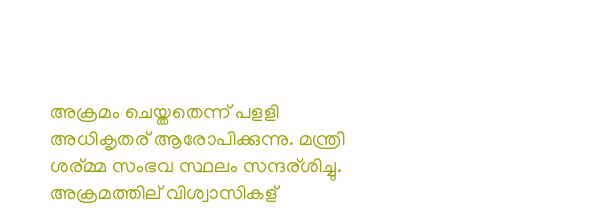അക്രമം ചെയ്തതെന്ന് പളളി അധികൃതര് ആരോപിക്കുന്നു. മന്ത്രി ശര്മ്മ സംഭവ സ്ഥലം സന്ദര്ശിച്ചു.
അക്രമത്തില് വിശ്വാസികള്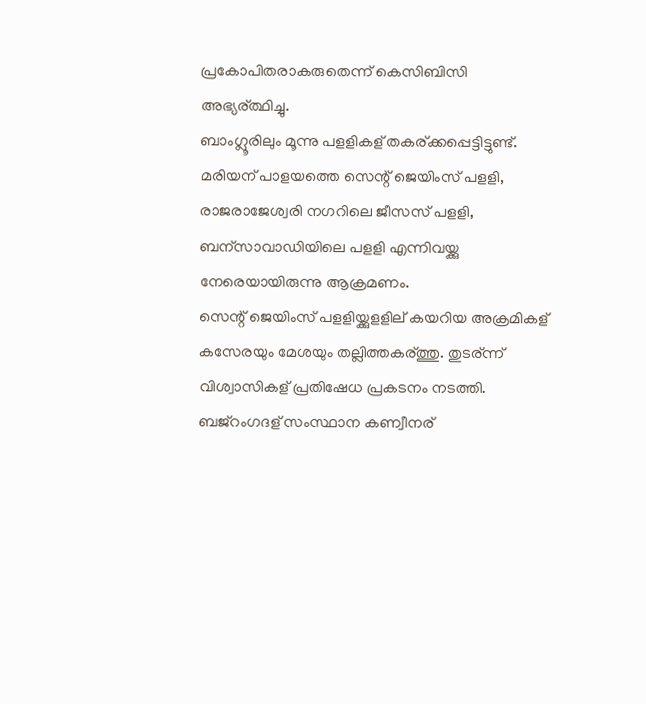പ്രകോപിതരാകരുതെന്ന് കെസിബിസി അഭ്യര്ത്ഥിച്ചു.
ബാംഗ്ലൂരിലും മൂന്നു പളളികള് തകര്ക്കപ്പെട്ടിട്ടുണ്ട്. മരിയന് പാളയത്തെ സെന്റ് ജെയിംസ് പളളി, രാജരാജേശ്വരി നഗറിലെ ജീസസ് പളളി, ബന്സാവാഡിയിലെ പളളി എന്നിവയ്ക്കു നേരെയായിരുന്നു ആക്രമണം.
സെന്റ് ജെയിംസ് പളളിയ്ക്കുളളില് കയറിയ അക്രമികള് കസേരയും മേശയും തല്ലിത്തകര്ത്തു. തുടര്ന്ന് വിശ്വാസികള് പ്രതിഷേധ പ്രകടനം നടത്തി.
ബജ്റംഗദള് സംസ്ഥാന കണ്വീനര്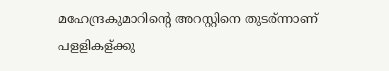മഹേന്ദ്രകുമാറിന്റെ അറസ്റ്റിനെ തുടര്ന്നാണ് പളളികള്ക്കു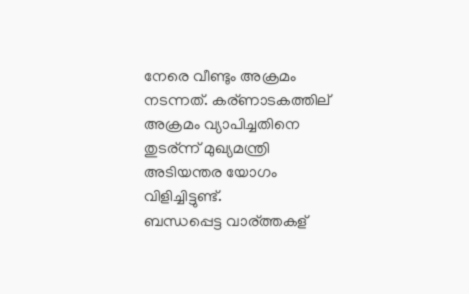നേരെ വീണ്ടും അക്രമം നടന്നത്. കര്ണാടകത്തില് അക്രമം വ്യാപിച്ചതിനെ തുടര്ന്ന് മുഖ്യമന്ത്രി അടിയന്തര യോഗം വിളിച്ചിട്ടുണ്ട്.
ബന്ധപ്പെട്ട വാര്ത്തകള്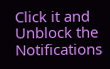Click it and Unblock the Notifications